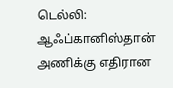டெல்லி: ஆஃப்கானிஸ்தான் அணிக்கு எதிரான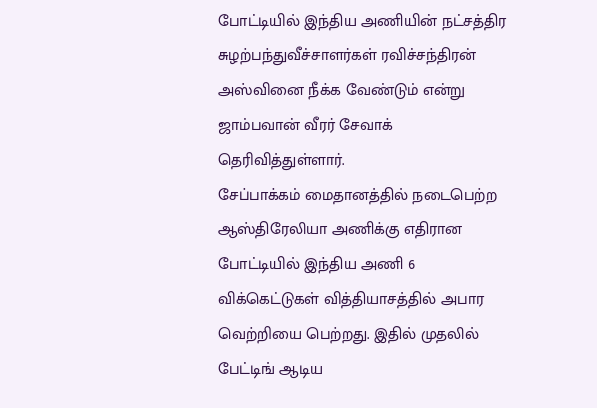போட்டியில் இந்திய அணியின் நட்சத்திர சுழற்பந்துவீச்சாளர்கள் ரவிச்சந்திரன் அஸ்வினை நீக்க வேண்டும் என்று ஜாம்பவான் வீரர் சேவாக் தெரிவித்துள்ளார்.
சேப்பாக்கம் மைதானத்தில் நடைபெற்ற ஆஸ்திரேலியா அணிக்கு எதிரான போட்டியில் இந்திய அணி 6 விக்கெட்டுகள் வித்தியாசத்தில் அபார வெற்றியை பெற்றது. இதில் முதலில் பேட்டிங் ஆடிய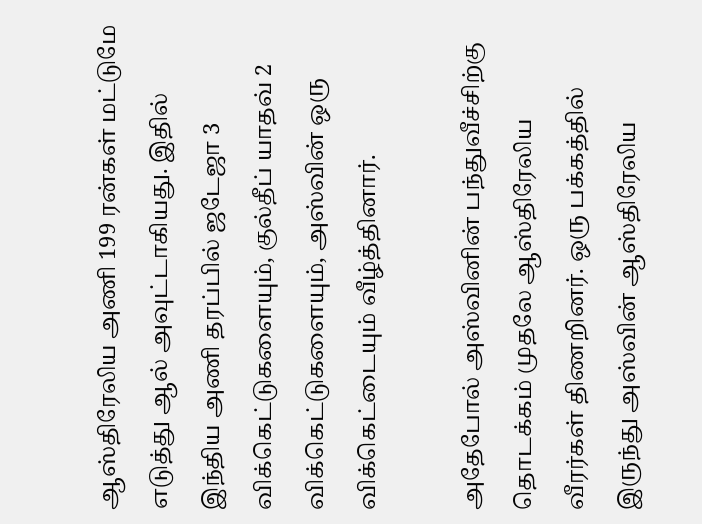ஆஸ்திரேலிய அணி 199 ரன்கள் மட்டுமே எடுத்து ஆல் அவுட்டாகியது. இதில் இந்திய அணி தரப்பில் ஜடேஜா 3 விக்கெட்டுகளையும், குல்தீப் யாதவ் 2 விக்கெட்டுகளையும், அஸ்வின் ஒரு விக்கெட்டையும் வீழ்த்தினார்.

அதேபோல் அஸ்வினின் பந்துவீச்சிற்கு தொடக்கம் முதலே ஆஸ்திரேலிய வீரர்கள் திணறினர். ஒரு பக்கத்தில் இருந்து அஸ்வின் ஆஸ்திரேலிய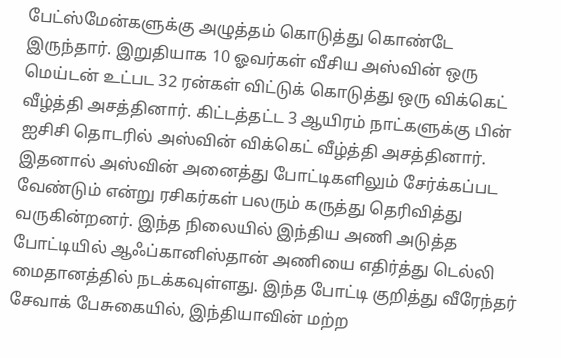பேட்ஸ்மேன்களுக்கு அழுத்தம் கொடுத்து கொண்டே இருந்தார். இறுதியாக 10 ஓவர்கள் வீசிய அஸ்வின் ஒரு மெய்டன் உட்பட 32 ரன்கள் விட்டுக் கொடுத்து ஒரு விக்கெட் வீழ்த்தி அசத்தினார். கிட்டத்தட்ட 3 ஆயிரம் நாட்களுக்கு பின் ஐசிசி தொடரில் அஸ்வின் விக்கெட் வீழ்த்தி அசத்தினார்.
இதனால் அஸ்வின் அனைத்து போட்டிகளிலும் சேர்க்கப்பட வேண்டும் என்று ரசிகர்கள் பலரும் கருத்து தெரிவித்து வருகின்றனர். இந்த நிலையில் இந்திய அணி அடுத்த போட்டியில் ஆஃப்கானிஸ்தான் அணியை எதிர்த்து டெல்லி மைதானத்தில் நடக்கவுள்ளது. இந்த போட்டி குறித்து வீரேந்தர் சேவாக் பேசுகையில், இந்தியாவின் மற்ற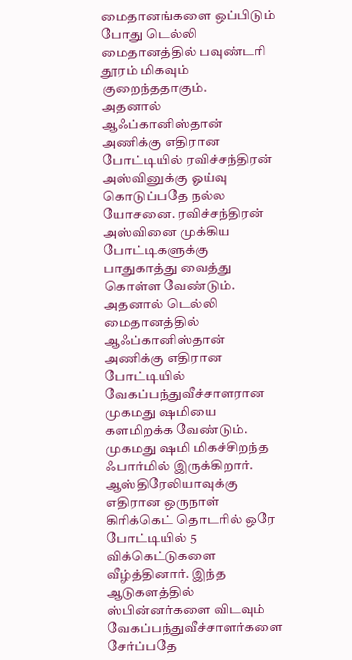மைதானங்களை ஒப்பிடும் போது டெல்லி மைதானத்தில் பவுண்டரி தூரம் மிகவும் குறைந்ததாகும்.
அதனால் ஆஃப்கானிஸ்தான் அணிக்கு எதிரான போட்டியில் ரவிச்சந்திரன் அஸ்வினுக்கு ஓய்வு கொடுப்பதே நல்ல யோசனை. ரவிச்சந்திரன் அஸ்வினை முக்கிய போட்டிகளுக்கு பாதுகாத்து வைத்து கொள்ள வேண்டும். அதனால் டெல்லி மைதானத்தில் ஆஃப்கானிஸ்தான் அணிக்கு எதிரான போட்டியில் வேகப்பந்துவீச்சாளரான முகமது ஷமியை களமிறக்க வேண்டும்.
முகமது ஷமி மிகச்சிறந்த ஃபார்மில் இருக்கிறார். ஆஸ்திரேலியாவுக்கு எதிரான ஒருநாள் கிரிக்கெட் தொடரில் ஒரே போட்டியில் 5 விக்கெட்டுகளை வீழ்த்தினார். இந்த ஆடுகளத்தில் ஸ்பின்னர்களை விடவும் வேகப்பந்துவீச்சாளர்களை சேர்ப்பதே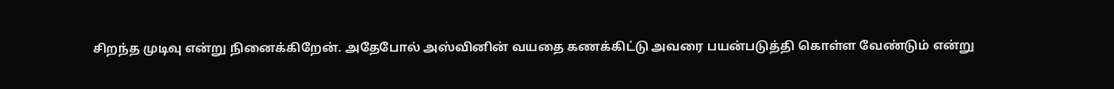சிறந்த முடிவு என்று நினைக்கிறேன். அதேபோல் அஸ்வினின் வயதை கணக்கிட்டு அவரை பயன்படுத்தி கொள்ள வேண்டும் என்று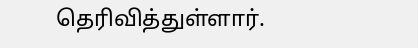தெரிவித்துள்ளார்.